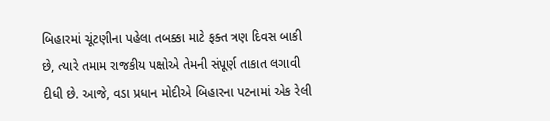બિહારમાં ચૂંટણીના પહેલા તબક્કા માટે ફક્ત ત્રણ દિવસ બાકી છે, ત્યારે તમામ રાજકીય પક્ષોએ તેમની સંપૂર્ણ તાકાત લગાવી દીધી છે. આજે, વડા પ્રધાન મોદીએ બિહારના પટનામાં એક રેલી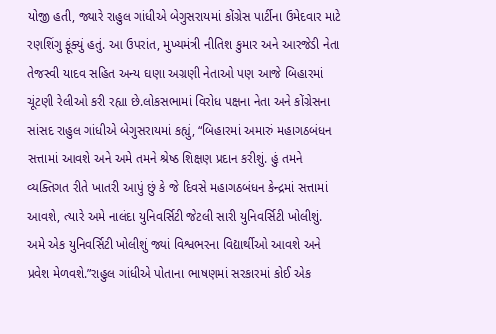યોજી હતી, જ્યારે રાહુલ ગાંધીએ બેગુસરાયમાં કોંગ્રેસ પાર્ટીના ઉમેદવાર માટે રણશિંગુ ફૂંક્યું હતું. આ ઉપરાંત, મુખ્યમંત્રી નીતિશ કુમાર અને આરજેડી નેતા તેજસ્વી યાદવ સહિત અન્ય ઘણા અગ્રણી નેતાઓ પણ આજે બિહારમાં ચૂંટણી રેલીઓ કરી રહ્યા છે.લોકસભામાં વિરોધ પક્ષના નેતા અને કોંગ્રેસના સાંસદ રાહુલ ગાંધીએ બેગુસરાયમાં કહ્યું, “બિહારમાં અમારું મહાગઠબંધન સત્તામાં આવશે અને અમે તમને શ્રેષ્ઠ શિક્ષણ પ્રદાન કરીશું. હું તમને વ્યક્તિગત રીતે ખાતરી આપું છું કે જે દિવસે મહાગઠબંધન કેન્દ્રમાં સત્તામાં આવશે, ત્યારે અમે નાલંદા યુનિવર્સિટી જેટલી સારી યુનિવર્સિટી ખોલીશું. અમે એક યુનિવર્સિટી ખોલીશું જ્યાં વિશ્વભરના વિદ્યાર્થીઓ આવશે અને પ્રવેશ મેળવશે.”રાહુલ ગાંધીએ પોતાના ભાષણમાં સરકારમાં કોઈ એક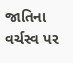જાતિના વર્ચસ્વ પર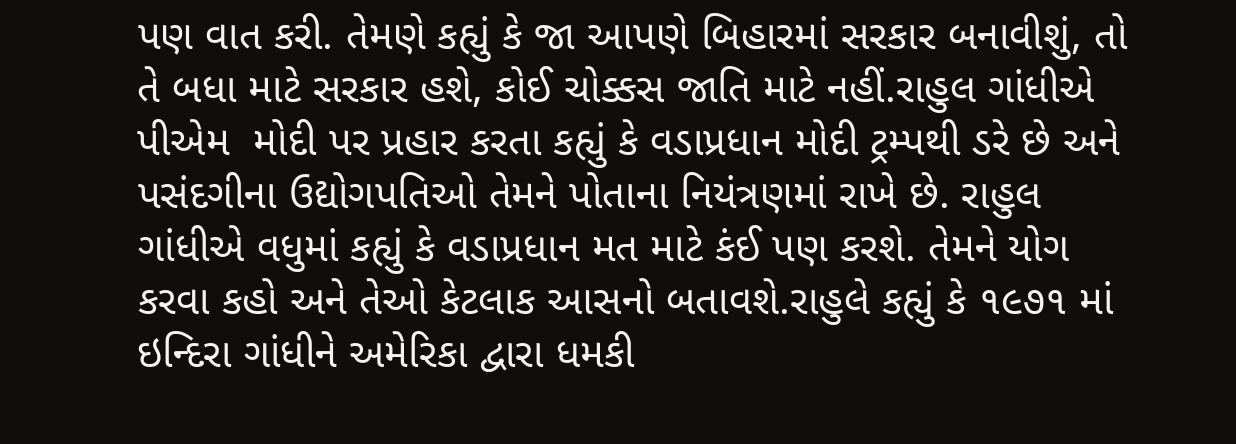પણ વાત કરી. તેમણે કહ્યું કે જા આપણે બિહારમાં સરકાર બનાવીશું, તો તે બધા માટે સરકાર હશે, કોઈ ચોક્કસ જાતિ માટે નહીં.રાહુલ ગાંધીએ પીએમ  મોદી પર પ્રહાર કરતા કહ્યું કે વડાપ્રધાન મોદી ટ્રમ્પથી ડરે છે અને પસંદગીના ઉદ્યોગપતિઓ તેમને પોતાના નિયંત્રણમાં રાખે છે. રાહુલ ગાંધીએ વધુમાં કહ્યું કે વડાપ્રધાન મત માટે કંઈ પણ કરશે. તેમને યોગ કરવા કહો અને તેઓ કેટલાક આસનો બતાવશે.રાહુલે કહ્યું કે ૧૯૭૧ માં ઇન્દિરા ગાંધીને અમેરિકા દ્વારા ધમકી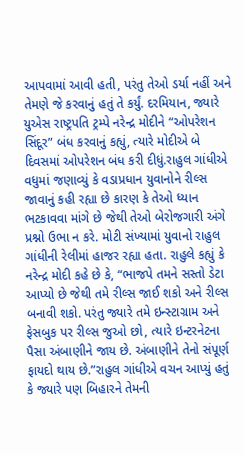આપવામાં આવી હતી, પરંતુ તેઓ ડર્યા નહીં અને તેમણે જે કરવાનું હતું તે કર્યું. દરમિયાન, જ્યારે યુએસ રાષ્ટ્રપતિ ટ્રમ્પે નરેન્દ્ર મોદીને “ઓપરેશન સિંદૂર” બંધ કરવાનું કહ્યું, ત્યારે મોદીએ બે દિવસમાં ઓપરેશન બંધ કરી દીધું.રાહુલ ગાંધીએ વધુમાં જણાવ્યું કે વડાપ્રધાન યુવાનોને રીલ્સ જાવાનું કહી રહ્યા છે કારણ કે તેઓ ધ્યાન ભટકાવવા માંગે છે જેથી તેઓ બેરોજગારી અંગે પ્રશ્નો ઉભા ન કરે. મોટી સંખ્યામાં યુવાનો રાહુલ ગાંધીની રેલીમાં હાજર રહ્યા હતા. રાહુલે કહ્યું કે નરેન્દ્ર મોદી કહે છે કે, “ભાજપે તમને સસ્તો ડેટા આપ્યો છે જેથી તમે રીલ્સ જાઈ શકો અને રીલ્સ બનાવી શકો. પરંતુ જ્યારે તમે ઇન્સ્ટાગ્રામ અને ફેસબુક પર રીલ્સ જુઓ છો, ત્યારે ઇન્ટરનેટના પૈસા અંબાણીને જાય છે. અંબાણીને તેનો સંપૂર્ણ ફાયદો થાય છે.”રાહુલ ગાંધીએ વચન આપ્યું હતું કે જ્યારે પણ બિહારને તેમની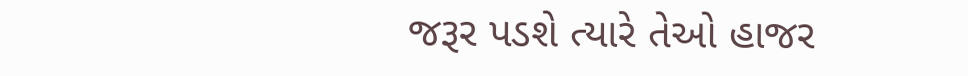જરૂર પડશે ત્યારે તેઓ હાજર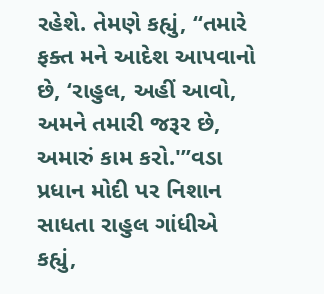રહેશે. તેમણે કહ્યું, “તમારે ફક્ત મને આદેશ આપવાનો છે, ‘રાહુલ, અહીં આવો, અમને તમારી જરૂર છે, અમારું કામ કરો.'”વડા પ્રધાન મોદી પર નિશાન સાધતા રાહુલ ગાંધીએ કહ્યું,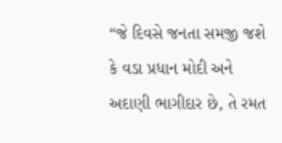“જે દિવસે જનતા સમજી જશે કે વડા પ્રધાન મોદી અને અદાણી ભાગીદાર છે, તે રમત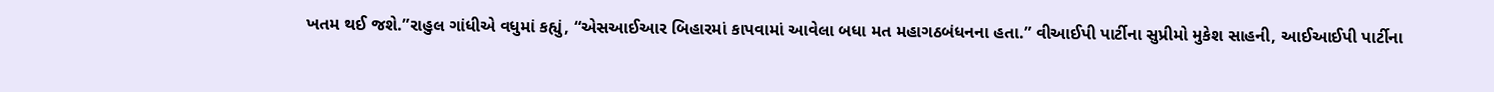ખતમ થઈ જશે.”રાહુલ ગાંધીએ વધુમાં કહ્યું, “એસઆઈઆર બિહારમાં કાપવામાં આવેલા બધા મત મહાગઠબંધનના હતા.” વીઆઈપી પાર્ટીના સુપ્રીમો મુકેશ સાહની, આઈઆઈપી પાર્ટીના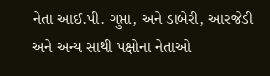નેતા આઈ.પી. ગુપ્તા, અને ડાબેરી, આરજેડી અને અન્ય સાથી પક્ષોના નેતાઓ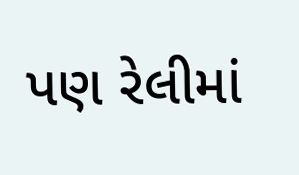પણ રેલીમાં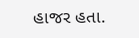હાજર હતા.